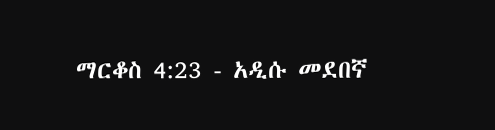ማርቆስ 4:23 - አዲሱ መደበኛ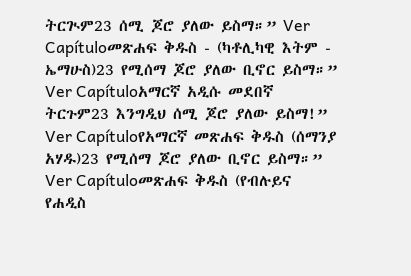ትርጒም23 ሰሚ ጆሮ ያለው ይስማ።” Ver Capítuloመጽሐፍ ቅዱስ - (ካቶሊካዊ እትም - ኤማሁስ)23 የሚሰማ ጆሮ ያለው ቢኖር ይስማ።” Ver Capítuloአማርኛ አዲሱ መደበኛ ትርጉም23 እንግዲህ ሰሚ ጆሮ ያለው ይስማ!” Ver Capítuloየአማርኛ መጽሐፍ ቅዱስ (ሰማንያ አሃዱ)23 የሚሰማ ጆሮ ያለው ቢኖር ይስማ።” Ver Capítuloመጽሐፍ ቅዱስ (የብሉይና የሐዲስ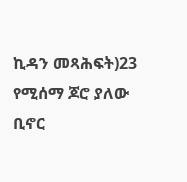ኪዳን መጻሕፍት)23 የሚሰማ ጆሮ ያለው ቢኖር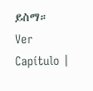ይስማ። Ver Capítulo |